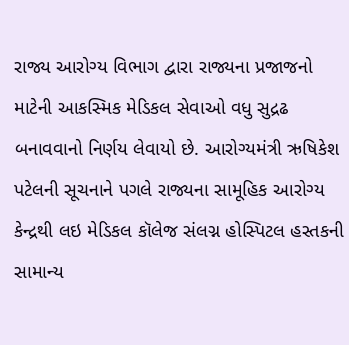રાજ્ય આરોગ્ય વિભાગ દ્વારા રાજ્યના પ્રજાજનો માટેની આકસ્મિક મેડિકલ સેવાઓ વધુ સુદ્રઢ બનાવવાનો નિર્ણય લેવાયો છે. આરોગ્યમંત્રી ઋષિકેશ પટેલની સૂચનાને પગલે રાજ્યના સામૂહિક આરોગ્ય કેન્દ્રથી લઇ મેડિકલ કૉલેજ સંલગ્ન હોસ્પિટલ હસ્તકની સામાન્ય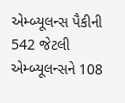એમ્બ્યૂલન્સ પૈકીની 542 જેટલી એમ્બ્યૂલન્સને 108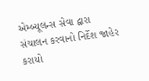એમ્બ્યૂલન્સ સેવા દ્વારા સંચાલન કરવાનો નિર્દેશ જાહેર કરાયો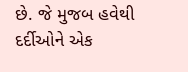છે. જે મુજબ હવેથી દર્દીઓને એક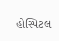હોસ્પિટલ